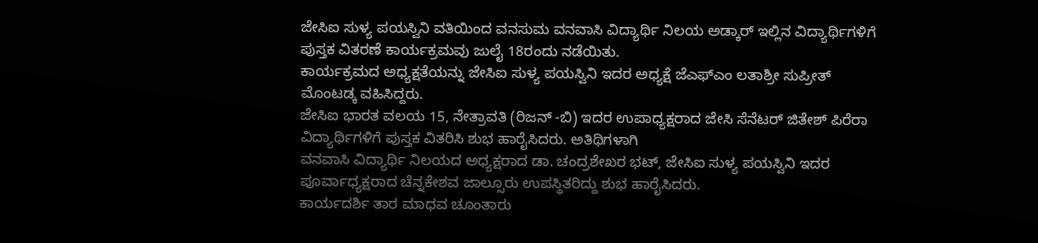ಜೇಸಿಐ ಸುಳ್ಯ ಪಯಸ್ವಿನಿ ವತಿಯಿಂದ ವನಸುಮ ವನವಾಸಿ ವಿದ್ಯಾರ್ಥಿ ನಿಲಯ ಅಡ್ಕಾರ್ ಇಲ್ಲಿನ ವಿದ್ಯಾರ್ಥಿಗಳಿಗೆ ಪುಸ್ತಕ ವಿತರಣೆ ಕಾರ್ಯಕ್ರಮವು ಜುಲೈ 18ರಂದು ನಡೆಯಿತು.
ಕಾರ್ಯಕ್ರಮದ ಅಧ್ಯಕ್ಷತೆಯನ್ನು ಜೇಸಿಐ ಸುಳ್ಯ ಪಯಸ್ವಿನಿ ಇದರ ಅಧ್ಯಕ್ಷೆ ಜೆಎಫ್ಎಂ ಲತಾಶ್ರೀ ಸುಪ್ರೀತ್ ಮೊಂಟಡ್ಕ ವಹಿಸಿದ್ದರು.
ಜೇಸಿಐ ಭಾರತ ವಲಯ 15, ನೇತ್ರಾವತಿ (ರಿಜನ್ -ಬಿ) ಇದರ ಉಪಾಧ್ಯಕ್ಷರಾದ ಜೇಸಿ ಸೆನೆಟರ್ ಜಿತೇಶ್ ಪಿರೆರಾ ವಿದ್ಯಾರ್ಥಿಗಳಿಗೆ ಪುಸ್ತಕ ವಿತರಿಸಿ ಶುಭ ಹಾರೈಸಿದರು. ಅತಿಥಿಗಳಾಗಿ
ವನವಾಸಿ ವಿದ್ಯಾರ್ಥಿ ನಿಲಯದ ಅಧ್ಯಕ್ಷರಾದ ಡಾ. ಚಂದ್ರಶೇಖರ ಭಟ್, ಜೇಸಿಐ ಸುಳ್ಯ ಪಯಸ್ವಿನಿ ಇದರ ಪೂರ್ವಾಧ್ಯಕ್ಷರಾದ ಚೆನ್ನಕೇಶವ ಜಾಲ್ಸೂರು ಉಪಸ್ಥಿತರಿದ್ದು ಶುಭ ಹಾರೈಸಿದರು.
ಕಾರ್ಯದರ್ಶಿ ತಾರ ಮಾಧವ ಚೂಂತಾರು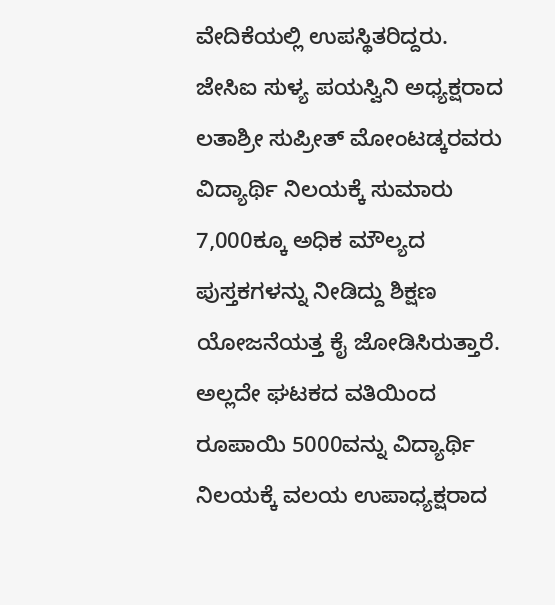ವೇದಿಕೆಯಲ್ಲಿ ಉಪಸ್ಥಿತರಿದ್ದರು.
ಜೇಸಿಐ ಸುಳ್ಯ ಪಯಸ್ವಿನಿ ಅಧ್ಯಕ್ಷರಾದ ಲತಾಶ್ರೀ ಸುಪ್ರೀತ್ ಮೋಂಟಡ್ಕರವರು ವಿದ್ಯಾರ್ಥಿ ನಿಲಯಕ್ಕೆ ಸುಮಾರು 7,000ಕ್ಕೂ ಅಧಿಕ ಮೌಲ್ಯದ ಪುಸ್ತಕಗಳನ್ನು ನೀಡಿದ್ದು ಶಿಕ್ಷಣ ಯೋಜನೆಯತ್ತ ಕೈ ಜೋಡಿಸಿರುತ್ತಾರೆ. ಅಲ್ಲದೇ ಘಟಕದ ವತಿಯಿಂದ ರೂಪಾಯಿ 5000ವನ್ನು ವಿದ್ಯಾರ್ಥಿ ನಿಲಯಕ್ಕೆ ವಲಯ ಉಪಾಧ್ಯಕ್ಷರಾದ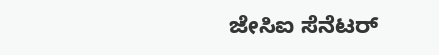ಜೇಸಿಐ ಸೆನೆಟರ್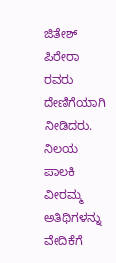ಜಿತೇಶ್ ಪಿರೇರಾ ರವರು ದೇಣಿಗೆಯಾಗಿ ನೀಡಿದರು.
ನಿಲಯ ಪಾಲಕಿ ವೀರಮ್ಮ ಅತಿಥಿಗಳನ್ನು ವೇದಿಕೆಗೆ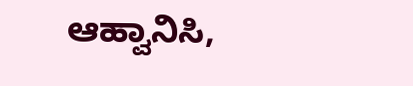ಆಹ್ವಾನಿಸಿ,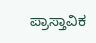ಪ್ರಾಸ್ತಾವಿಕ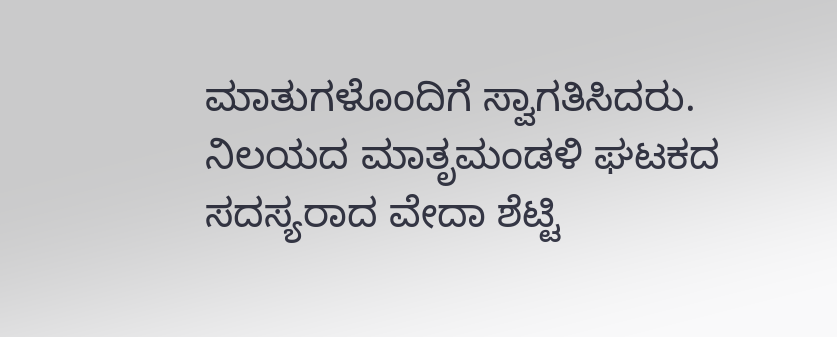ಮಾತುಗಳೊಂದಿಗೆ ಸ್ವಾಗತಿಸಿದರು. ನಿಲಯದ ಮಾತೃಮಂಡಳಿ ಘಟಕದ ಸದಸ್ಯರಾದ ವೇದಾ ಶೆಟ್ಟಿ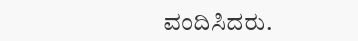ವಂದಿಸಿದರು.